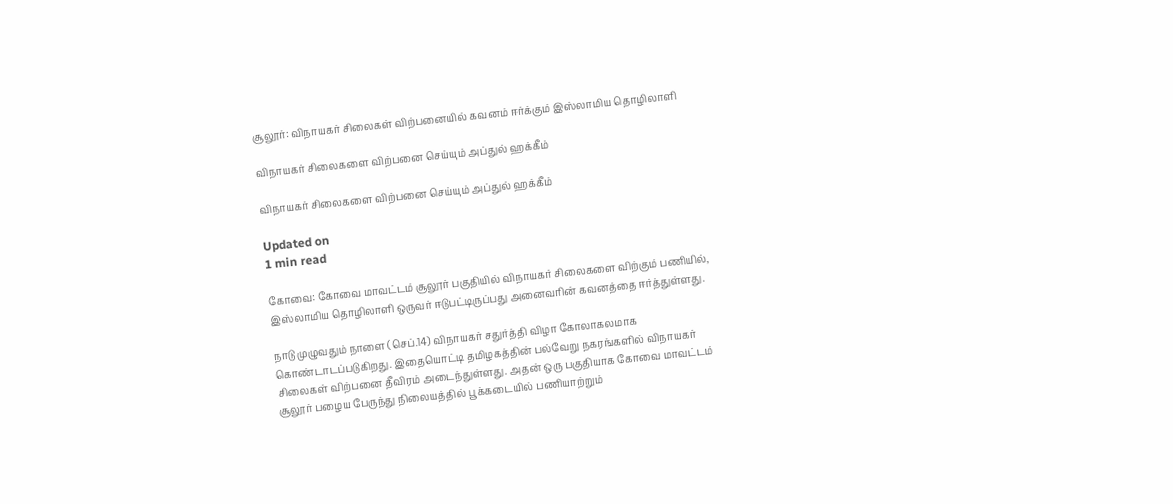சூலூர்: விநாயகர் சிலைகள் விற்பனையில் கவனம் ஈர்க்கும் இஸ்லாமிய தொழிலாளி

விநாயகர் சிலைகளை விற்பனை செய்யும் அப்துல் ஹக்கீம்

விநாயகர் சிலைகளை விற்பனை செய்யும் அப்துல் ஹக்கீம்

Updated on
1 min read

கோவை: கோவை மாவட்டம் சூலூர் பகுதியில் விநாயகர் சிலைகளை விற்கும் பணியில், இஸ்லாமிய தொழிலாளி ஒருவர் ஈடுபட்டிருப்பது அனைவரின் கவனத்தை ஈர்த்துள்ளது.

நாடு முழுவதும் நாளை (செப்.14) விநாயகர் சதுர்த்தி விழா கோலாகலமாக கொண்டாடப்படுகிறது. இதையொட்டி தமிழகத்தின் பல்வேறு நகரங்களில் விநாயகர் சிலைகள் விற்பனை தீவிரம் அடைந்துள்ளது. அதன் ஒரு பகுதியாக கோவை மாவட்டம் சூலூர் பழைய பேருந்து நிலையத்தில் பூக்கடையில் பணியாற்றும்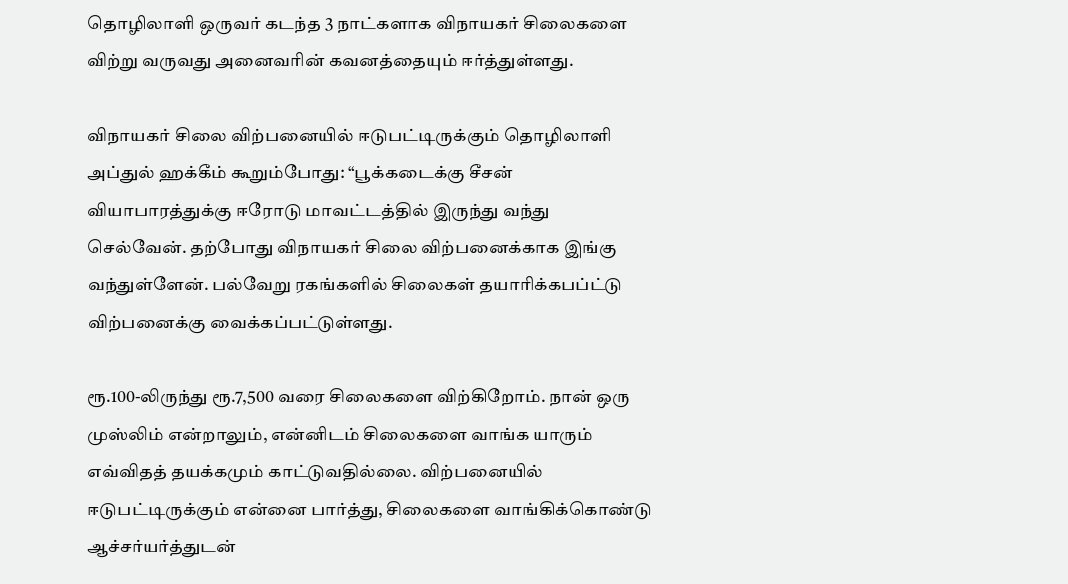தொழிலாளி ஒருவர் கடந்த 3 நாட்களாக விநாயகர் சிலைகளை விற்று வருவது அனைவரின் கவனத்தையும் ஈர்த்துள்ளது.

விநாயகர் சிலை விற்பனையில் ஈடுபட்டிருக்கும் தொழிலாளி அப்துல் ஹக்கீம் கூறும்போது: “பூக்கடைக்கு சீசன் வியாபாரத்துக்கு ஈரோடு மாவட்டத்தில் இருந்து வந்து செல்வேன். தற்போது விநாயகர் சிலை விற்பனைக்காக இங்கு வந்துள்ளேன். பல்வேறு ரகங்களில் சிலைகள் தயாரிக்கபப்ட்டு விற்பனைக்கு வைக்கப்பட்டுள்ளது.

ரூ.100-லிருந்து ரூ.7,500 வரை சிலைகளை விற்கிறோம். நான் ஒரு முஸ்லிம் என்றாலும், என்னிடம் சிலைகளை வாங்க யாரும் எவ்விதத் தயக்கமும் காட்டுவதில்லை. விற்பனையில் ஈடுபட்டிருக்கும் என்னை பார்த்து, சிலைகளை வாங்கிக்கொண்டு ஆச்சர்யர்த்துடன்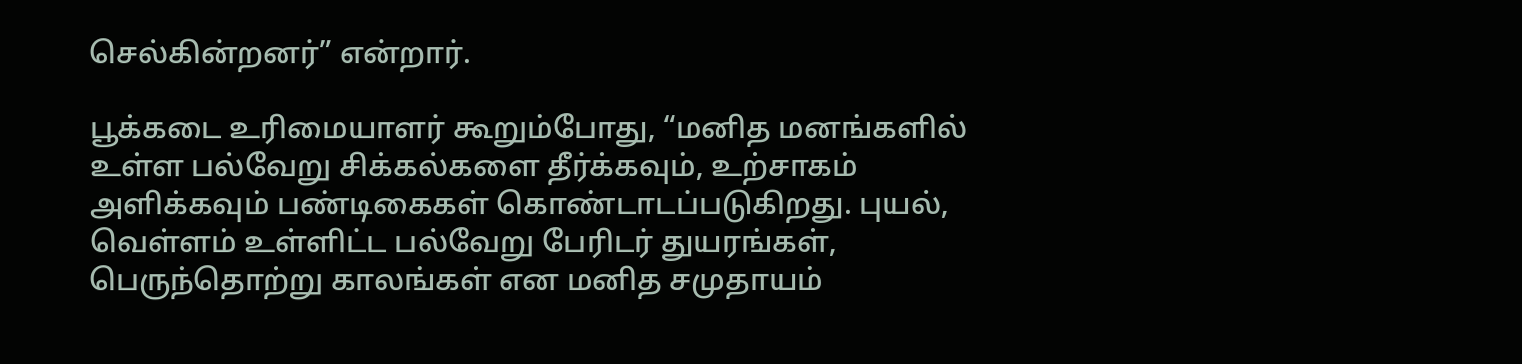செல்கின்றனர்” என்றார்.

பூக்கடை உரிமையாளர் கூறும்போது, “மனித மனங்களில் உள்ள பல்வேறு சிக்கல்களை தீர்க்கவும், உற்சாகம் அளிக்கவும் பண்டிகைகள் கொண்டாடப்படுகிறது. புயல், வெள்ளம் உள்ளிட்ட பல்வேறு பேரிடர் துயரங்கள், பெருந்தொற்று காலங்கள் என மனித சமுதாயம்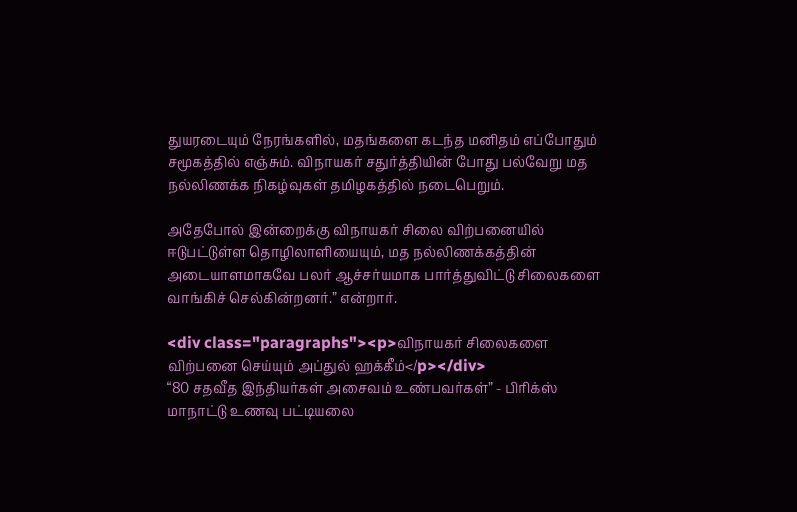துயரடையும் நேரங்களில், மதங்களை கடந்த மனிதம் எப்போதும் சமூகத்தில் எஞ்சும். விநாயகர் சதுர்த்தியின் போது பல்வேறு மத நல்லிணக்க நிகழ்வுகள் தமிழகத்தில் நடைபெறும்.

அதேபோல் இன்றைக்கு விநாயகர் சிலை விற்பனையில் ஈடுபட்டுள்ள தொழிலாளியையும், மத நல்லிணக்கத்தின் அடையாளமாகவே பலர் ஆச்சர்யமாக பார்த்துவிட்டு சிலைகளை வாங்கிச் செல்கின்றனர்.” என்றார்.

<div class="paragraphs"><p>விநாயகர் சிலைகளை விற்பனை செய்யும் அப்துல் ஹக்கீம்</p></div>
“80 சதவீத இந்தியர்கள் அசைவம் உண்பவர்கள்” - பிரிக்ஸ் மாநாட்டு உணவு பட்டியலை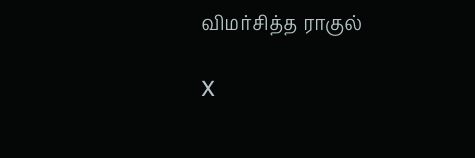விமர்சித்த ராகுல்

X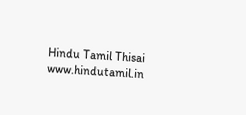Hindu Tamil Thisai
www.hindutamil.in